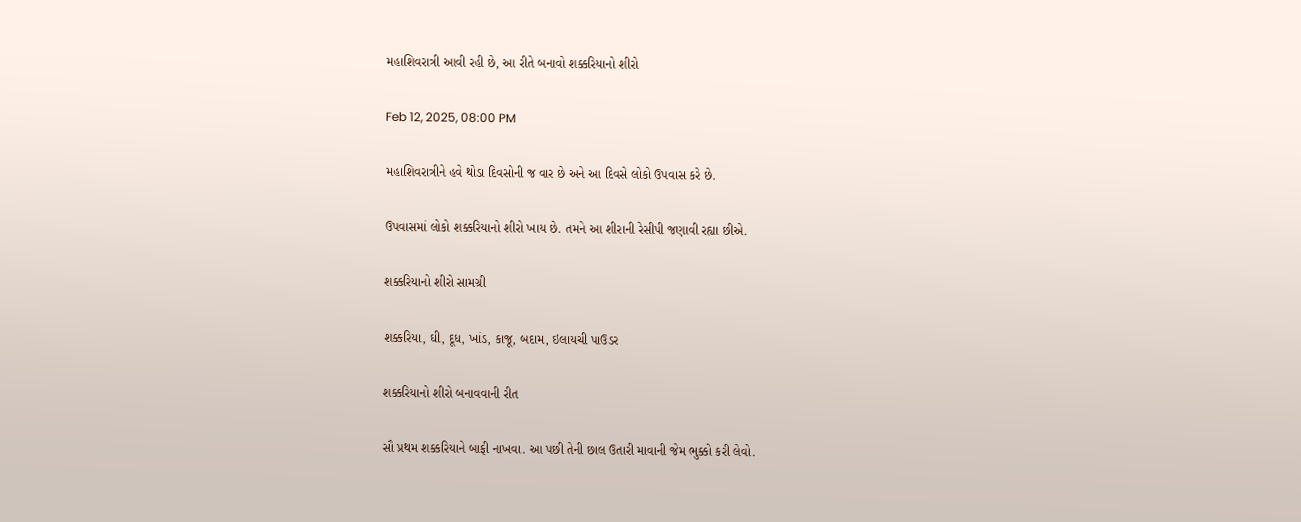મહાશિવરાત્રી આવી રહી છે, આ રીતે બનાવો શક્કરિયાનો શીરો

Feb 12, 2025, 08:00 PM

મહાશિવરાત્રીને હવે થોડા દિવસોની જ વાર છે અને આ દિવસે લોકો ઉપવાસ કરે છે.

ઉપવાસમાં લોકો શક્કરિયાનો શીરો ખાય છે. તમને આ શીરાની રેસીપી જણાવી રહ્યા છીએ.

શક્કરિયાનો શીરો સામગ્રી

શક્કરિયા, ઘી, દૂધ, ખાંડ, કાજૂ, બદામ, ઇલાયચી પાઉડર

શક્કરિયાનો શીરો બનાવવાની રીત

સૌ પ્રથમ શક્કરિયાને બાફી નાખવા. આ પછી તેની છાલ ઉતારી માવાની જેમ ભુક્કો કરી લેવો.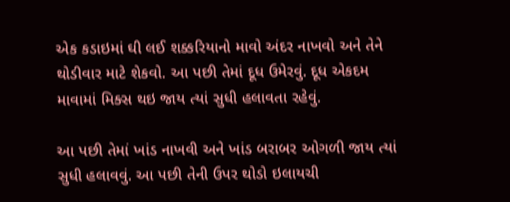એક કડાઇમાં ઘી લઈ શક્કરિયાનો માવો અંદર નાખવો અને તેને થોડીવાર માટે શેકવો. આ પછી તેમાં દૂધ ઉમેરવું. દૂધ એકદમ માવામાં મિક્સ થઇ જાય ત્યાં સુધી હલાવતા રહેવું.

આ પછી તેમાં ખાંડ નાખવી અને ખાંડ બરાબર ઓગળી જાય ત્યાં સુધી હલાવવું. આ પછી તેની ઉપર થોડો ઇલાયચી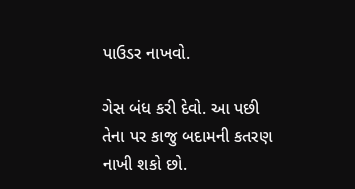પાઉડર નાખવો.

ગેસ બંધ કરી દેવો. આ પછી તેના પર કાજુ બદામની કતરણ નાખી શકો છો.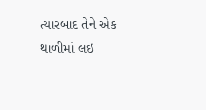ત્યારબાદ તેને એક થાળીમાં લઇ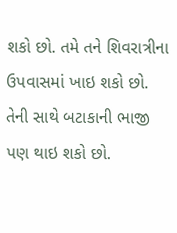શકો છો. તમે તને શિવરાત્રીના ઉપવાસમાં ખાઇ શકો છો. તેની સાથે બટાકાની ભાજી પણ થાઇ શકો છો.